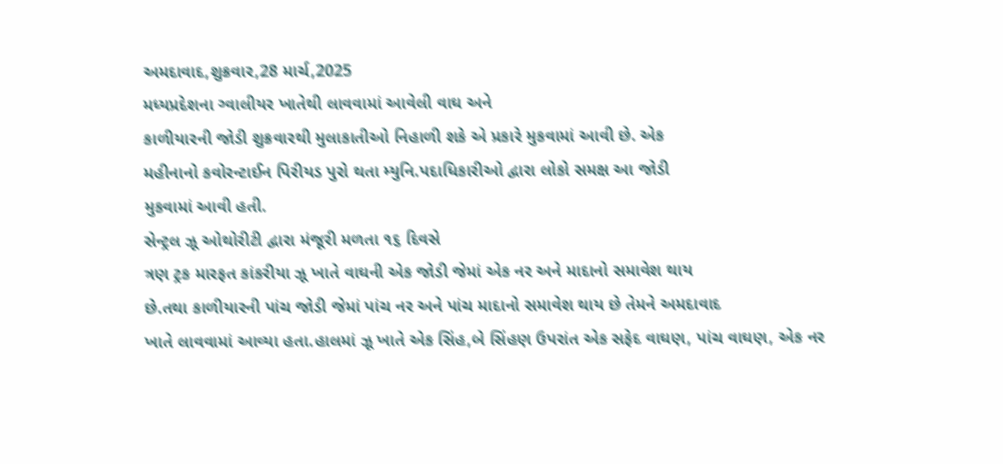અમદાવાદ,શુક્રવાર,28 માર્ચ,2025
મધ્યપ્રદેશના ગ્વાલીયર ખાતેથી લાવવામાં આવેલી વાઘ અને
કાળીયારની જોડી શુક્રવારથી મુલાકાતીઓ નિહાળી શકે એ પ્રકારે મુકવામાં આવી છે. એક
મહીનાનો કવોરન્ટાઈન પિરીયડ પુરો થતા મ્યુનિ.પદાધિકારીઓ દ્વારા લોકો સમક્ષ આ જોડી
મુકવામાં આવી હતી.
સેન્ટ્રલ ઝૂ ઓથોરીટી દ્વારા મંજૂરી મળતા ૧૬ દિવસે
ત્રણ ટ્રક મારફત કાંકરીયા ઝૂ ખાતે વાઘની એક જોડી જેમાં એક નર અને માદાનો સમાવેશ થાય
છે.તથા કાળીયારની પાંચ જોડી જેમાં પાંચ નર અને પાંચ માદાનો સમાવેશ થાય છે તેમને અમદાવાદ
ખાતે લાવવામાં આવ્યા હતા.હાલમાં ઝૂ ખાતે એક સિંહ,બે સિંહણ ઉપરાંત એક સફેદ વાઘણ, પાંચ વાઘણ, એક નર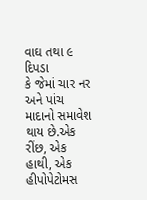વાઘ તથા ૯ દિપડા
કે જેમાં ચાર નર અને પાંચ માદાનો સમાવેશ થાય છે.એક રીંછ, એક હાથી, એક હીપોપેટોમસ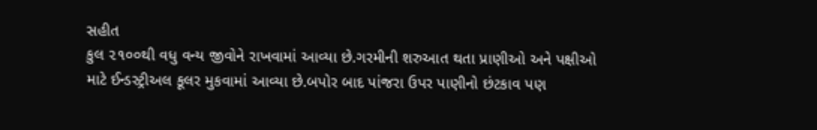સહીત
કુલ ૨૧૦૦થી વધુ વન્ય જીવોને રાખવામાં આવ્યા છે.ગરમીની શરુઆત થતા પ્રાણીઓ અને પક્ષીઓ
માટે ઈન્ડસ્ટ્રીઅલ કૂલર મુકવામાં આવ્યા છે.બપોર બાદ પાંજરા ઉપર પાણીનો છંટકાવ પણ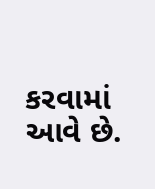કરવામાં આવે છે.